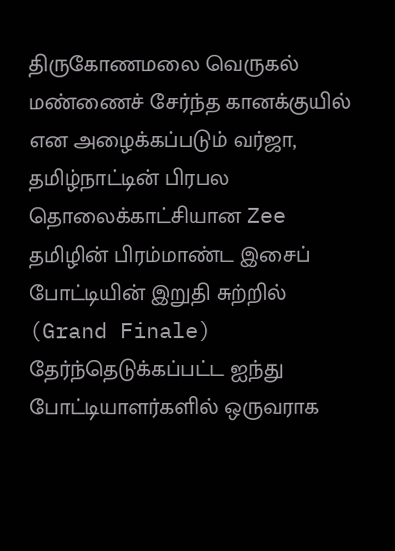திருகோணமலை வெருகல் மண்ணைச் சேர்ந்த கானக்குயில் என அழைக்கப்படும் வர்ஜா, தமிழ்நாட்டின் பிரபல தொலைக்காட்சியான Zee தமிழின் பிரம்மாண்ட இசைப் போட்டியின் இறுதி சுற்றில் (Grand Finale) தேர்ந்தெடுக்கப்பட்ட ஐந்து போட்டியாளர்களில் ஒருவராக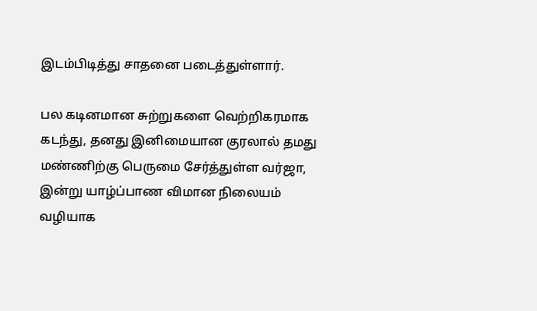இடம்பிடித்து சாதனை படைத்துள்ளார்.

பல கடினமான சுற்றுகளை வெற்றிகரமாக கடந்து, தனது இனிமையான குரலால் தமது மண்ணிற்கு பெருமை சேர்த்துள்ள வர்ஜா, இன்று யாழ்ப்பாண விமான நிலையம் வழியாக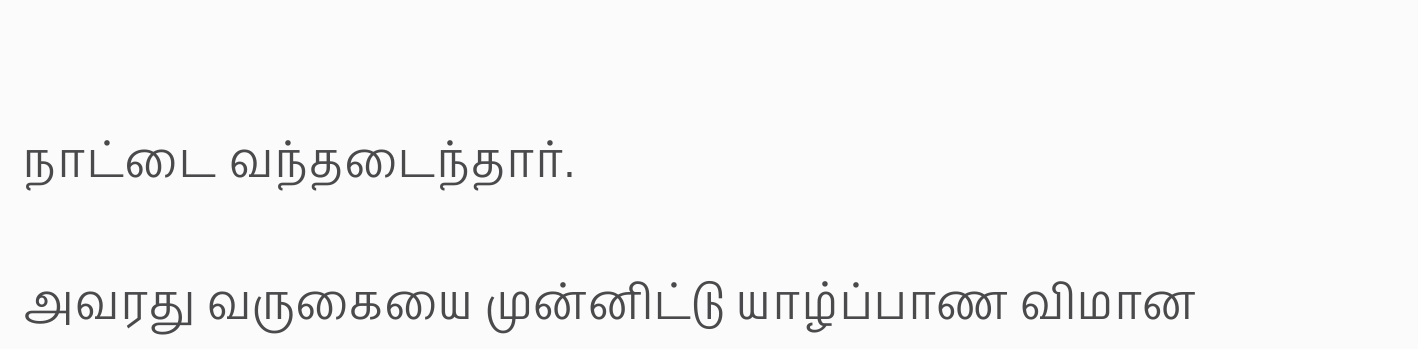நாட்டை வந்தடைந்தார்.

அவரது வருகையை முன்னிட்டு யாழ்ப்பாண விமான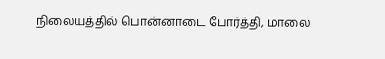நிலையத்தில் பொன்னாடை போர்த்தி, மாலை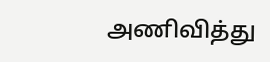அணிவித்து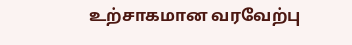உற்சாகமான வரவேற்பு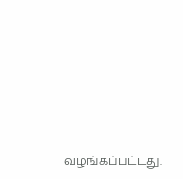வழங்கப்பட்டது.